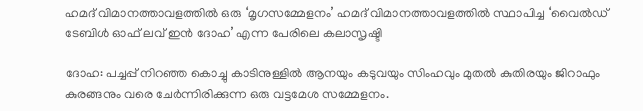ഹമദ് വിമാനത്താവളത്തിൽ ഒരു ‘മൃഗസമ്മേളനം’ ഹമദ് വിമാനത്താവളത്തിൽ സ്ഥാപിച്ച ‘വൈൽഡ് ടേബിൾ ഓഫ് ലവ് ഇൻ ദോഹ’ എന്ന പേരിലെ കലാസൃഷ്ടി

ദോഹ: പച്ചപ്പ് നിറഞ്ഞ കൊച്ചു കാടിനുള്ളിൽ ആനയും കടുവയും സിംഹവും മുതൽ കുതിരയും ജിറാഫും കുരങ്ങനും വരെ ചേർന്നിരിക്കുന്ന ഒരു വട്ടമേശ സമ്മേളനം.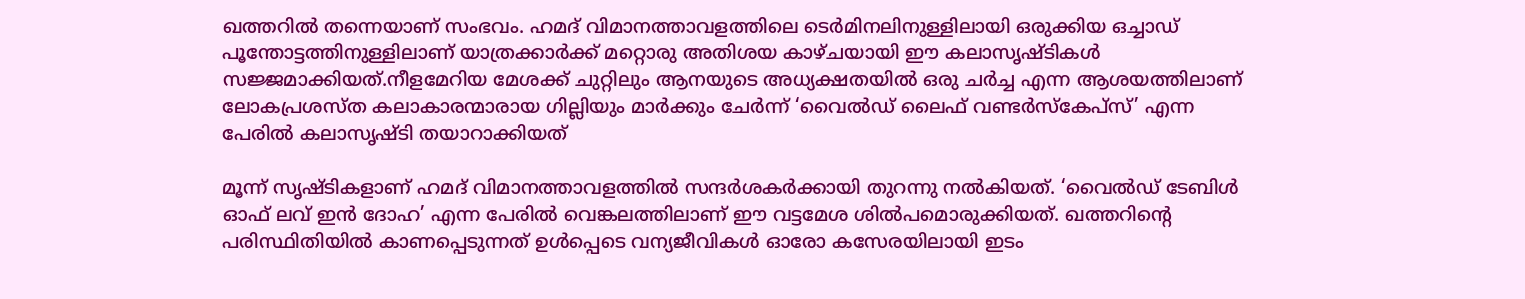ഖത്തറിൽ തന്നെയാണ് സംഭവം. ഹമദ് വിമാനത്താവളത്തിലെ ടെർമിനലിനുള്ളിലായി ഒരുക്കിയ ഒച്ചാഡ് പൂന്തോട്ടത്തിനുള്ളിലാണ് യാത്രക്കാർക്ക് മറ്റൊരു അതിശയ കാഴ്ചയായി ഈ കലാസൃഷ്ടികൾ സജ്ജമാക്കിയത്.നീളമേറിയ മേശക്ക് ചുറ്റിലും ആനയുടെ അധ്യക്ഷതയിൽ ഒരു ചർച്ച എന്ന ആശയത്തിലാണ് ലോകപ്രശസ്ത കലാകാരന്മാരായ ഗില്ലിയും മാർക്കും ചേർന്ന് ‘വൈൽഡ് ലൈഫ് വണ്ടർസ്കേപ്സ്’ എന്ന പേരിൽ കലാസൃഷ്ടി തയാറാക്കിയത്

മൂന്ന് സൃഷ്ടികളാണ് ഹമദ് വിമാനത്താവളത്തിൽ സന്ദർശകർക്കായി തുറന്നു നൽകിയത്. ‘വൈൽഡ് ടേബിൾ ഓഫ് ലവ് ഇൻ ദോഹ’ എന്ന പേരിൽ വെങ്കലത്തിലാണ് ഈ വട്ടമേശ ശിൽപമൊരുക്കിയത്. ഖത്തറിന്റെ പരിസ്ഥിതിയിൽ കാണപ്പെടുന്നത് ഉൾപ്പെടെ വന്യജീവികൾ ഓരോ കസേരയിലായി ഇടം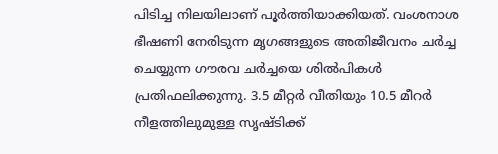പിടിച്ച നിലയിലാണ് പൂർത്തിയാക്കിയത്. വംശനാശ ഭീഷണി നേരിടുന്ന മൃഗങ്ങളുടെ അതിജീവനം ചർച്ച ചെയ്യുന്ന ഗൗരവ ചർച്ചയെ ശിൽപികൾ പ്രതിഫലിക്കുന്നു. 3.5 മീറ്റർ വീതിയും 10.5 മീറർ നീളത്തിലുമുള്ള സൃഷ്ടിക്ക്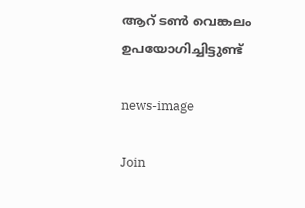ആറ് ടൺ വെങ്കലം ഉപയോഗിച്ചിട്ടുണ്ട്

news-image

Join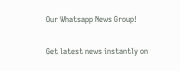Our Whatsapp News Group!

Get latest news instantly on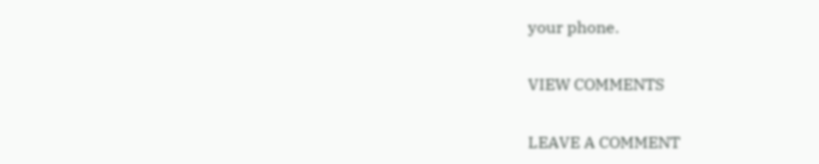your phone.

VIEW COMMENTS

LEAVE A COMMENT